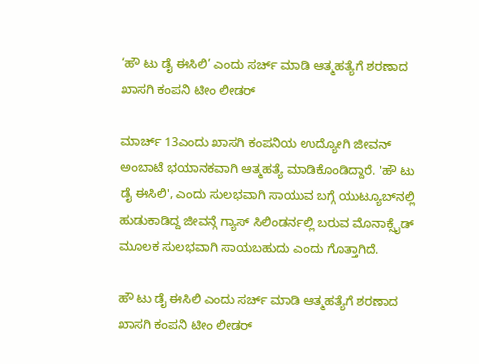‘ಹೌ ಟು ಡೈ ಈಸಿಲಿ’ ಎಂದು ಸರ್ಚ್ ಮಾಡಿ ಆತ್ಮಹತ್ಯೆಗೆ ಶರಣಾದ ಖಾಸಗಿ ಕಂಪನಿ ಟೀಂ ಲೀಡರ್

ಮಾರ್ಚ್ 13ಎಂದು ಖಾಸಗಿ ಕಂಪನಿಯ ಉದ್ಯೋಗಿ ಜೀವನ್ ಅಂಬಾಟೆ ಭಯಾನಕವಾಗಿ ಆತ್ಮಹತ್ಯೆ ಮಾಡಿಕೊಂಡಿದ್ದಾರೆ. 'ಹೌ ಟು ಡೈ ಈಸಿಲಿ', ಎಂದು ಸುಲಭವಾಗಿ ಸಾಯುವ ಬಗ್ಗೆ ಯುಟ್ಯೂಬ್‌ನಲ್ಲಿ‌ ಹುಡುಕಾಡಿದ್ದ ಜೀವನ್ಗೆ ಗ್ಯಾಸ್ ಸಿಲಿಂಡರ್ನಲ್ಲಿ ಬರುವ ಮೊನಾಕ್ಸೈಡ್ ಮೂಲಕ ಸುಲಭವಾಗಿ ಸಾಯಬಹುದು ಎಂದು ಗೊತ್ತಾಗಿದೆ.

ಹೌ ಟು ಡೈ ಈಸಿಲಿ ಎಂದು ಸರ್ಚ್ ಮಾಡಿ ಆತ್ಮಹತ್ಯೆಗೆ ಶರಣಾದ ಖಾಸಗಿ ಕಂಪನಿ ಟೀಂ ಲೀಡರ್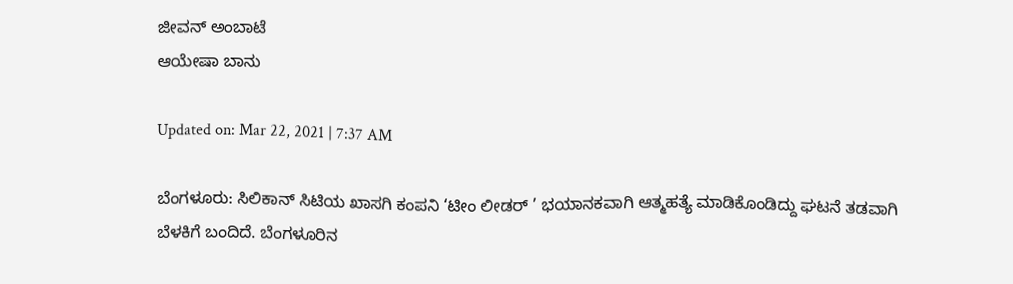ಜೀವನ್ ಅಂಬಾಟೆ
ಆಯೇಷಾ ಬಾನು

Updated on: Mar 22, 2021 | 7:37 AM

ಬೆಂಗಳೂರು: ಸಿಲಿಕಾನ್ ಸಿಟಿಯ ಖಾಸಗಿ ಕಂಪನಿ ‘ಟೀಂ ಲೀಡರ್ ’ ಭಯಾನಕವಾಗಿ ಆತ್ಮಹತ್ಯೆ ಮಾಡಿಕೊಂಡಿದ್ದು ಘಟನೆ ತಡವಾಗಿ ಬೆಳಕಿಗೆ ಬಂದಿದೆ. ಬೆಂಗಳೂರಿನ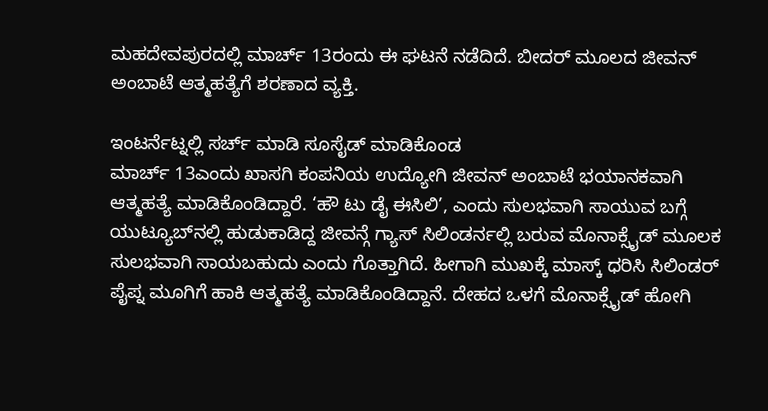ಮಹದೇವಪುರದಲ್ಲಿ ಮಾರ್ಚ್ 13ರಂದು ಈ ಘಟನೆ ನಡೆದಿದೆ. ಬೀದರ್ ಮೂಲದ ಜೀವನ್ ಅಂಬಾಟೆ ಆತ್ಮಹತ್ಯೆಗೆ ಶರಣಾದ ವ್ಯಕ್ತಿ.

ಇಂಟರ್ನೆಟ್ನಲ್ಲಿ ಸರ್ಚ್ ಮಾಡಿ ಸೂಸೈಡ್ ಮಾಡಿಕೊಂಡ
ಮಾರ್ಚ್ 13ಎಂದು ಖಾಸಗಿ ಕಂಪನಿಯ ಉದ್ಯೋಗಿ ಜೀವನ್ ಅಂಬಾಟೆ ಭಯಾನಕವಾಗಿ ಆತ್ಮಹತ್ಯೆ ಮಾಡಿಕೊಂಡಿದ್ದಾರೆ. ‘ಹೌ ಟು ಡೈ ಈಸಿಲಿ’, ಎಂದು ಸುಲಭವಾಗಿ ಸಾಯುವ ಬಗ್ಗೆ ಯುಟ್ಯೂಬ್‌ನಲ್ಲಿ‌ ಹುಡುಕಾಡಿದ್ದ ಜೀವನ್ಗೆ ಗ್ಯಾಸ್ ಸಿಲಿಂಡರ್ನಲ್ಲಿ ಬರುವ ಮೊನಾಕ್ಸೈಡ್ ಮೂಲಕ ಸುಲಭವಾಗಿ ಸಾಯಬಹುದು ಎಂದು ಗೊತ್ತಾಗಿದೆ. ಹೀಗಾಗಿ ಮುಖಕ್ಕೆ ಮಾಸ್ಕ್ ಧರಿಸಿ ಸಿಲಿಂಡರ್ ಪೈಪ್ನ ಮೂಗಿಗೆ ಹಾಕಿ ಆತ್ಮಹತ್ಯೆ ಮಾಡಿಕೊಂಡಿದ್ದಾನೆ. ದೇಹದ ಒಳಗೆ ಮೊನಾಕ್ಸೈಡ್ ಹೋಗಿ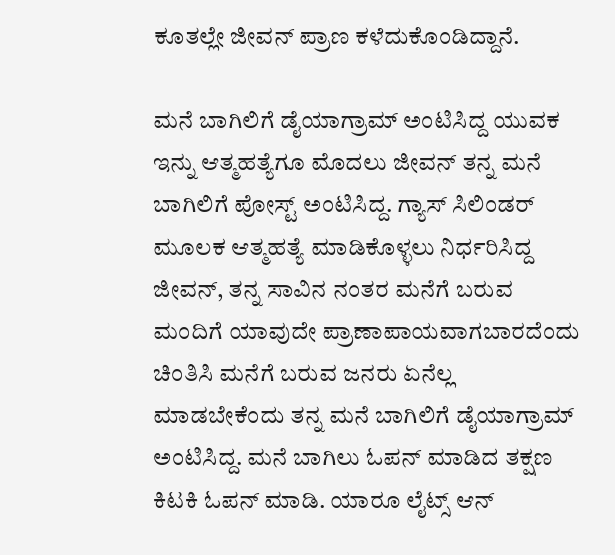ಕೂತಲ್ಲೇ ಜೀವನ್ ಪ್ರಾಣ ಕಳೆದುಕೊಂಡಿದ್ದಾನೆ.

ಮನೆ ಬಾಗಿಲಿಗೆ ಡೈಯಾಗ್ರಾಮ್ ಅಂಟಿಸಿದ್ದ ಯುವಕ
ಇನ್ನು ಆತ್ಮಹತ್ಯೆಗೂ ಮೊದಲು ಜೀವನ್ ತನ್ನ ಮನೆ ಬಾಗಿಲಿಗೆ ಪೋಸ್ಟ್ ಅಂಟಿಸಿದ್ದ. ಗ್ಯಾಸ್ ಸಿಲಿಂಡರ್ ಮೂಲಕ ಆತ್ಮಹತ್ಯೆ ಮಾಡಿಕೊಳ್ಳಲು ನಿರ್ಧರಿಸಿದ್ದ ಜೀವನ್, ತನ್ನ ಸಾವಿನ ನಂತರ ಮನೆಗೆ ಬರುವ ಮಂದಿಗೆ ಯಾವುದೇ ಪ್ರಾಣಾಪಾಯವಾಗಬಾರದೆಂದು ಚಿಂತಿಸಿ ಮನೆಗೆ ಬರುವ ಜನರು ಏನೆಲ್ಲ ಮಾಡಬೇಕೆಂದು ತನ್ನ ಮನೆ ಬಾಗಿಲಿಗೆ ಡೈಯಾಗ್ರಾಮ್ ಅಂಟಿಸಿದ್ದ. ಮನೆ ಬಾಗಿಲು ಓಪನ್ ಮಾಡಿದ ತಕ್ಷಣ ಕಿಟಕಿ ಓಪನ್ ಮಾಡಿ. ಯಾರೂ ಲೈಟ್ಸ್ ಆನ್‌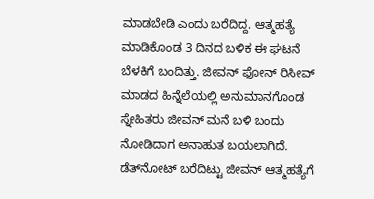ಮಾಡಬೇಡಿ ಎಂದು ಬರೆದಿದ್ದ. ಆತ್ಮಹತ್ಯೆ ಮಾಡಿಕೊಂಡ 3 ದಿನದ ಬಳಿಕ ಈ ಘಟನೆ ಬೆಳಕಿಗೆ ಬಂದಿತ್ತು. ಜೀವನ್ ಫೋನ್ ರಿಸೀವ್ ಮಾಡದ ಹಿನ್ನೆಲೆಯಲ್ಲಿ ಅನುಮಾನಗೊಂಡ ಸ್ನೇಹಿತರು ಜೀವನ್ ಮನೆ ಬಳಿ ಬಂದು ನೋಡಿದಾಗ ಅನಾಹುತ ಬಯಲಾಗಿದೆ. ಡೆತ್‌ನೋಟ್ ಬರೆದಿಟ್ಟು ಜೀವನ್ ಆತ್ಮಹತ್ಯೆಗೆ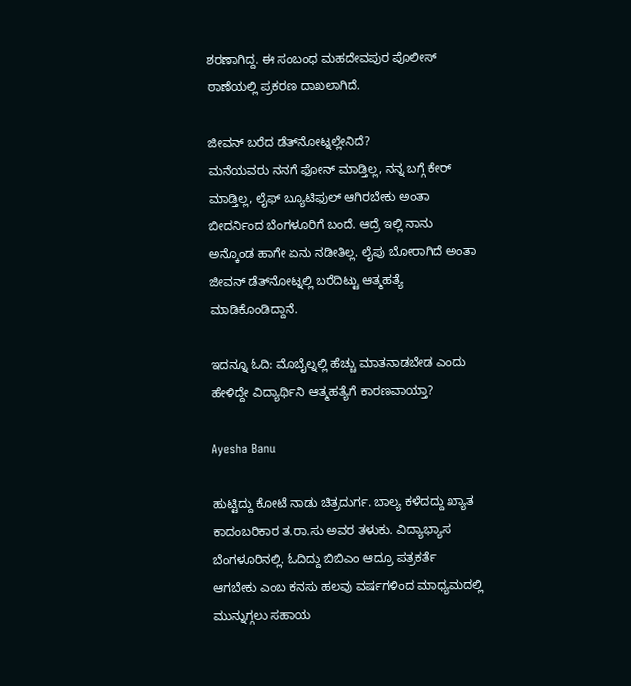ಶರಣಾಗಿದ್ದ. ಈ ಸಂಬಂಧ ಮಹದೇವಪುರ ಪೊಲೀಸ್ ಠಾಣೆಯಲ್ಲಿ ಪ್ರಕರಣ ದಾಖಲಾಗಿದೆ.

ಜೀವನ್ ಬರೆದ ಡೆತ್‌ನೋಟ್ನಲ್ಲೇನಿದೆ?
ಮನೆಯವರು ನನಗೆ ಫೋನ್ ಮಾಡ್ತಿಲ್ಲ, ನನ್ನ ಬಗ್ಗೆ ಕೇರ್ ಮಾಡ್ತಿಲ್ಲ, ಲೈಫ್ ಬ್ಯೂಟಿಫುಲ್‌ ಆಗಿರಬೇಕು ಅಂತಾ ಬೀದರ್ನಿಂದ ಬೆಂಗಳೂರಿಗೆ ಬಂದೆ. ಆದ್ರೆ ಇಲ್ಲಿ ನಾನು ಅನ್ಕೊಂಡ ಹಾಗೇ ಏನು ನಡೀತಿಲ್ಲ. ಲೈಪು ಬೋರಾಗಿದೆ ಅಂತಾ ಜೀವನ್ ಡೆತ್‌ನೋಟ್ನಲ್ಲಿ ಬರೆದಿಟ್ಟು ಆತ್ಮಹತ್ಯೆ ಮಾಡಿಕೊಂಡಿದ್ದಾನೆ.

ಇದನ್ನೂ ಓದಿ: ಮೊಬೈಲ್ನಲ್ಲಿ ಹೆಚ್ಚು ಮಾತನಾಡಬೇಡ ಎಂದು ಹೇಳಿದ್ದೇ ವಿದ್ಯಾರ್ಥಿನಿ ಆತ್ಮಹತ್ಯೆಗೆ ಕಾರಣವಾಯ್ತಾ?

Ayesha Banu

ಹುಟ್ಟಿದ್ದು ಕೋಟೆ ನಾಡು ಚಿತ್ರದುರ್ಗ. ಬಾಲ್ಯ ಕಳೆದದ್ದು ಖ್ಯಾತ ಕಾದಂಬರಿಕಾರ ತ.ರಾ.ಸು ಅವರ ತಳುಕು. ವಿದ್ಯಾಭ್ಯಾಸ ಬೆಂಗಳೂರಿನಲ್ಲಿ. ಓದಿದ್ದು ಬಿಬಿಎಂ ಆದ್ರೂ ಪತ್ರಕರ್ತೆ ಆಗಬೇಕು ಎಂಬ ಕನಸು ಹಲವು ವರ್ಷಗಳಿಂದ ಮಾಧ್ಯಮದಲ್ಲಿ ಮುನ್ನುಗ್ಗಲು ಸಹಾಯ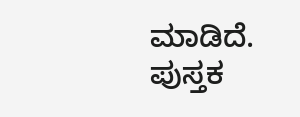ಮಾಡಿದೆ. ಪುಸ್ತಕ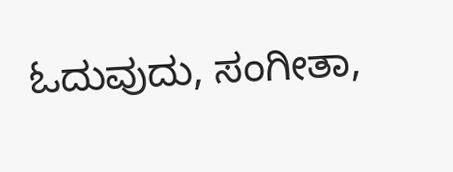ಓದುವುದು, ಸಂಗೀತಾ,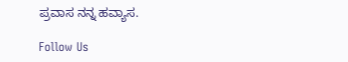ಪ್ರವಾಸ ನನ್ನ ಹವ್ಯಾಸ.

Follow Us